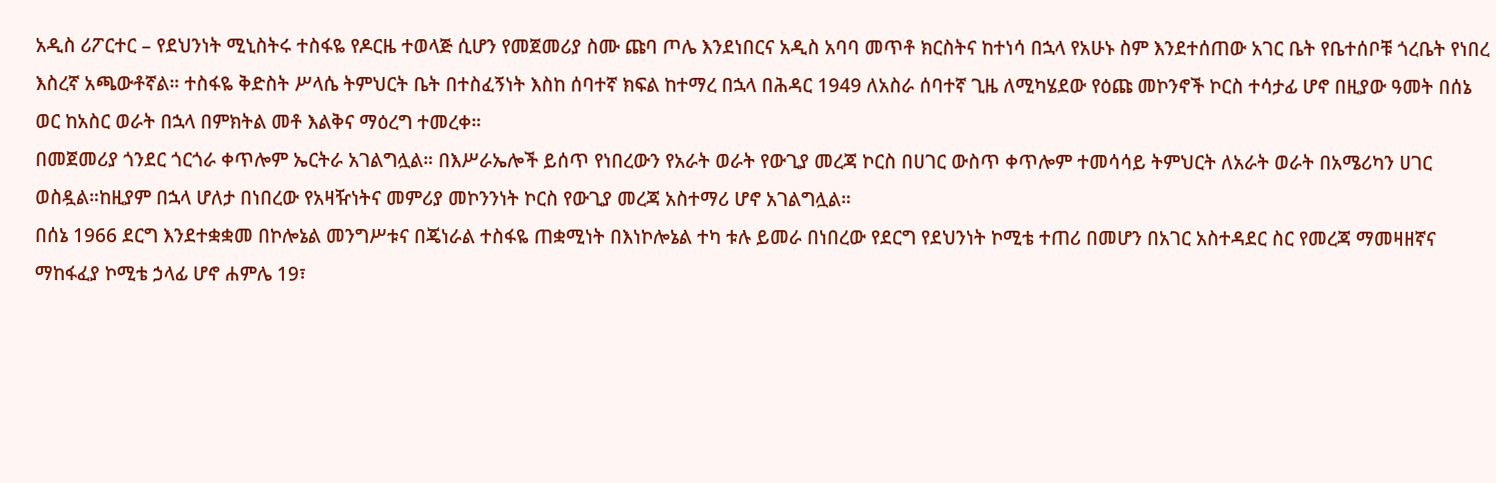አዲስ ሪፖርተር – የደህንነት ሚኒስትሩ ተስፋዬ የዶርዜ ተወላጅ ሲሆን የመጀመሪያ ስሙ ጩባ ጦሌ እንደነበርና አዲስ አባባ መጥቶ ክርስትና ከተነሳ በኋላ የአሁኑ ስም እንደተሰጠው አገር ቤት የቤተሰቦቹ ጎረቤት የነበረ እስረኛ አጫውቶኛል። ተስፋዬ ቅድስት ሥላሴ ትምህርት ቤት በተስፈኝነት እስከ ሰባተኛ ክፍል ከተማረ በኋላ በሕዳር 1949 ለአስራ ሰባተኛ ጊዜ ለሚካሄደው የዕጩ መኮንኖች ኮርስ ተሳታፊ ሆኖ በዚያው ዓመት በሰኔ ወር ከአስር ወራት በኋላ በምክትል መቶ እልቅና ማዕረግ ተመረቀ።
በመጀመሪያ ጎንደር ጎርጎራ ቀጥሎም ኤርትራ አገልግሏል። በእሥራኤሎች ይሰጥ የነበረውን የአራት ወራት የውጊያ መረጃ ኮርስ በሀገር ውስጥ ቀጥሎም ተመሳሳይ ትምህርት ለአራት ወራት በአሜሪካን ሀገር ወስዷል።ከዚያም በኋላ ሆለታ በነበረው የአዛዥነትና መምሪያ መኮንንነት ኮርስ የውጊያ መረጃ አስተማሪ ሆኖ አገልግሏል።
በሰኔ 1966 ደርግ እንደተቋቋመ በኮሎኔል መንግሥቱና በጄነራል ተስፋዬ ጠቋሚነት በእነኮሎኔል ተካ ቱሉ ይመራ በነበረው የደርግ የደህንነት ኮሚቴ ተጠሪ በመሆን በአገር አስተዳደር ስር የመረጃ ማመዛዘኛና ማከፋፈያ ኮሚቴ ኃላፊ ሆኖ ሐምሌ 19፣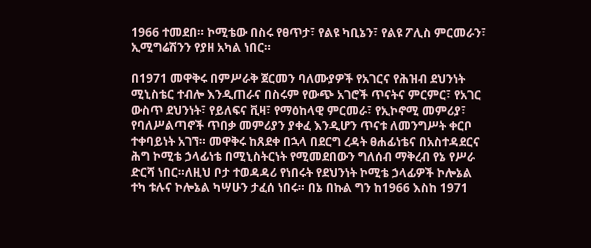1966 ተመደበ። ኮሚቴው በስሩ የፀጥታ፣ የልዩ ካቢኔን፣ የልዩ ፖሊስ ምርመራን፣ ኢሚግሬሽንን የያዘ አካል ነበር።

በ1971 መዋቅሩ በምሥራቅ ጀርመን ባለሙያዎች የአገርና የሕዝብ ደህንነት ሚኒስቴር ተብሎ እንዲጠራና በስሩም የውጭ አገሮች ጥናትና ምርምር፣ የአገር ውስጥ ደህንነት፣ የይለፍና ቪዛ፣ የማዕከላዊ ምርመራ፣ የኢኮኖሚ መምሪያ፣ የባለሥልጣኖች ጥበቃ መምሪያን ያቀፈ እንዲሆን ጥናቱ ለመንግሥት ቀርቦ ተቀባይነት አገኘ። መዋቅሩ ከጸደቀ በኋላ በደርግ ረዳት ፀሐፊነቴና በአስተዳደርና ሕግ ኮሚቴ ኃላፊነቴ በሚኒስትርነት የሚመደበውን ግለሰብ ማቅረብ የኔ የሥራ ድርሻ ነበር።ለዚህ ቦታ ተወዳዳሪ የነበሩት የደህንነት ኮሚቴ ኃላፊዎች ኮሎኔል ተካ ቱሉና ኮሎኔል ካሣሁን ታፈሰ ነበሩ። በኔ በኩል ግን ከ1966 እስከ 1971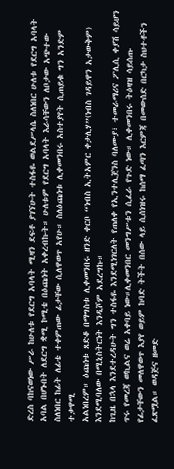ድረስ ባከናወነው ሥራ ከሁለቱ የደርግ አባላት ሚዛን ደፍቶ ያገኘሁት ተስፋዬ ወልደሥላሴ ስለነበር ሁለቱ የደርግ አባላት አባል በሆኑበት ለደርግ ቋሚ ኮሚቴ በዕጩነት አቀረብኩት። ሁለቱም የደርግ አባላት እራሳቸውን ለቦታው አጭተው ስለነበር ከፊት ለፊቴ ተቀምጠው ፊታቸው ሲለዋወጥ አየሁ። ስለዕጩነቱ ሊቀመንበሩ አስተያየት ሲጠይቁ ግን አንድም ተቃዋሚ
አልነበረም። ዕጩነቱ ጸድቆ በማግስቱ ሊቀመንበሩ ዘንድ ቀርቦ “ነብስ ኢትአምር ቀታሊሃ”(ነብስ ገዳይዋን አታውቅም) እንደሚባለው በሚኒስትርነት እንዲሾም አደረግኩ።
ከጊዜ በኋላ እንደተረዳሁት ግን ተስፋዬ እንደሚነገርለት የጠለቀ የኢንተሊጀንስ ባለሙያ፣ ተመራማሪና ፖሊሲ ቀያሽ ሳይሆን ጥሩ የመረጃ ወኪልና ወሬ አቀባይ ነው።ሊቀመንበር መንግሥቱን ሲፈራ የጉድ ነው። ሊቀመንበሩ ትዕዛዝ ሳይሰጡ የፊታቸውን መለዋወጥ እያየ ወይም ከባድ ትችት በሰው ላይ ሲሰነዝሩ ከሰማ ፈጣን እርምጃ በመውሰድ በርካታ ስህተቶችን ፈጽሟል። ወዳጅና ዘመድ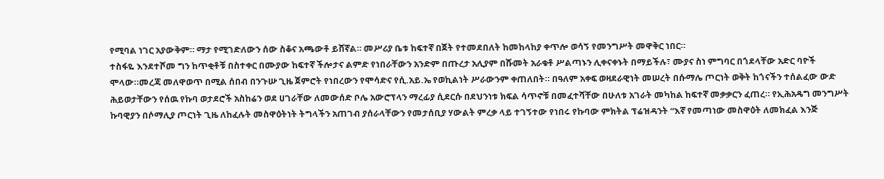የሚባል ነገር አያውቅም። ማታ የሚገድለውን ሰው ስቆና አጫውቶ ይሸኛል። መሥሪያ ቤቱ ከፍተኛ በጀት የተመደበለት ከመከላከያ ቀጥሎ ወሳኝ የመንግሥት መዋቅር ነበር።
ተስፋዬ እንደተሾመ ግን ከጥቂቶቹ በስተቀር በሙያው ከፍተኛ ችሎታና ልምድ የነበራቸውን አንድም በጡረታ አሊያም በሹመት አራቁቶ ሥልጣኑን ሊቀናቀኑት በማይችሉ፣ ሙያና ስነ ምግባር በጎደላቸው አድር ባዮች ሞላው።መረጃ መለዋወጥ በሚል ሰበብ በንጉሡ ጊዜ ጀምሮት የነበረውን የሞሳድና የሲ.አይ.ኤ የወኪልነት ሥራውንም ቀጠለበት። በዓለም አቀፍ ወዛደራዊነት መሠረት በሱማሌ ጦርነት ወቅት ከጎናችን ተሰልፈው ውድ ሕይወታቸውን የሰዉ የኩባ ወታደሮች አስከሬን ወደ ሀገራቸው ለመውሰድ ቦሌ አውሮፕላን ማረፊያ ሲደርሱ በደህንነቱ ክፍል ሳጥኖቹ በመፈተሻቸው በሁለቱ አገራት መካከል ከፍተኛ መቃቃርን ፈጠረ። የኢሕአዴግ መንግሥት ኩባዊያን በሶማሊያ ጦርነት ጊዜ ለከፈሉት መስዋዕትነት ትግላችን አጠገብ ያሰራላቸውን የመታሰቢያ ሃውልት ምረቃ ላይ ተገኝተው የነበሩ የኩባው ምክትል ፕሬዝዳንት “እኛ የመጣነው መስዋዕት ለመክፈል እንጅ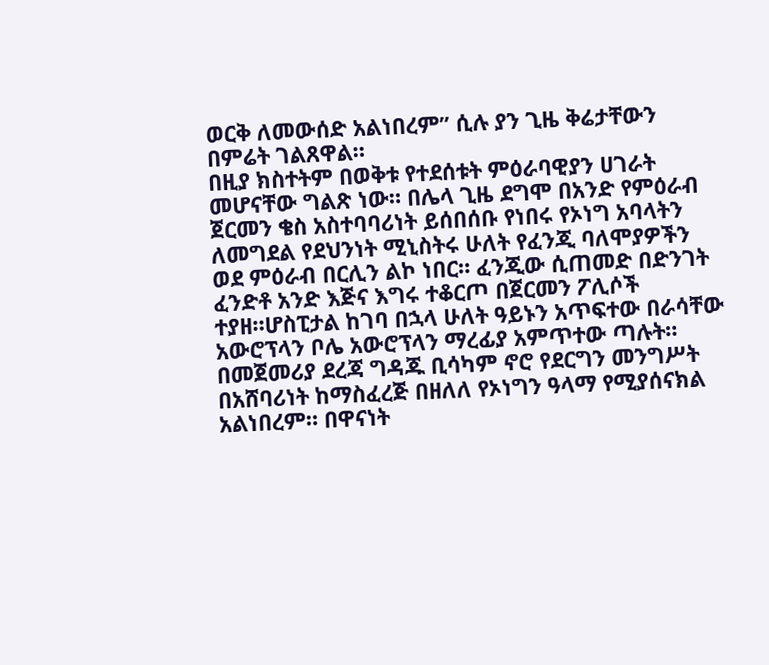ወርቅ ለመውሰድ አልነበረም” ሲሉ ያን ጊዜ ቅሬታቸውን በምሬት ገልጸዋል።
በዚያ ክስተትም በወቅቱ የተደሰቱት ምዕራባዊያን ሀገራት መሆናቸው ግልጽ ነው። በሌላ ጊዜ ደግሞ በአንድ የምዕራብ
ጀርመን ቄስ አስተባባሪነት ይሰበሰቡ የነበሩ የኦነግ አባላትን ለመግደል የደህንነት ሚኒስትሩ ሁለት የፈንጂ ባለሞያዎችን ወደ ምዕራብ በርሊን ልኮ ነበር። ፈንጂው ሲጠመድ በድንገት ፈንድቶ አንድ እጅና እግሩ ተቆርጦ በጀርመን ፖሊሶች ተያዘ።ሆስፒታል ከገባ በኋላ ሁለት ዓይኑን አጥፍተው በራሳቸው አውሮፕላን ቦሌ አውሮፕላን ማረፊያ አምጥተው ጣሉት። በመጀመሪያ ደረጃ ግዳጁ ቢሳካም ኖሮ የደርግን መንግሥት በአሸባሪነት ከማስፈረጅ በዘለለ የኦነግን ዓላማ የሚያሰናክል አልነበረም። በዋናነት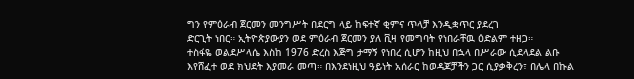ግን የምዕራብ ጀርመን መንግሥት በደርግ ላይ ከፍተኛ ቂምና ጥላቻ እንዲቋጥር ያደረገ
ድርጊት ነበር። ኢትዮጵያውያን ወደ ምዕራብ ጀርመን ያለ ቪዛ የመግባት የነበራቸዉ ዕድልም ተዘጋ።
ተስፋዬ ወልደሥላሴ እስከ 1976 ድረስ እጅግ ታማኝ የነበረ ሲሆን ከዚህ በኋላ በሥራው ሲደላደል ልቡ እየሸፈተ ወደ ክህደት እያመራ መጣ። በእንደነዚህ ዓይነት አሰራር ከወዳጆቻችን ጋር ሲያቃቅረን፣ በሌላ በኩል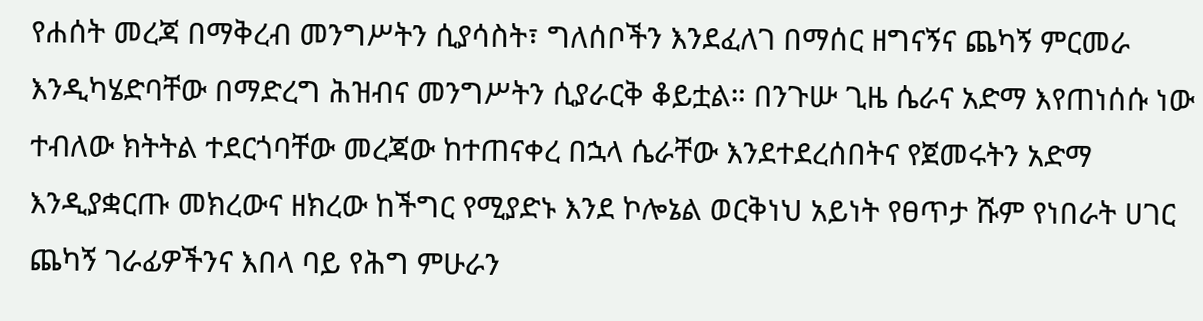የሐሰት መረጃ በማቅረብ መንግሥትን ሲያሳስት፣ ግለሰቦችን እንደፈለገ በማሰር ዘግናኝና ጨካኝ ምርመራ እንዲካሄድባቸው በማድረግ ሕዝብና መንግሥትን ሲያራርቅ ቆይቷል። በንጉሡ ጊዜ ሴራና አድማ እየጠነሰሱ ነው ተብለው ክትትል ተደርጎባቸው መረጃው ከተጠናቀረ በኋላ ሴራቸው እንደተደረሰበትና የጀመሩትን አድማ እንዲያቋርጡ መክረውና ዘክረው ከችግር የሚያድኑ እንደ ኮሎኔል ወርቅነህ አይነት የፀጥታ ሹም የነበራት ሀገር ጨካኝ ገራፊዎችንና እበላ ባይ የሕግ ምሁራን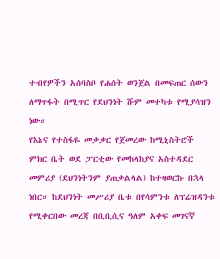ተብየዎችን አሰባስቦ የሐሰት ወንጀል በመፍጠር ሰውን ለማጥፋት በሚጥር የደህንነት ሹም መተካቱ የሚያሳዝን ነው።
የእኔና የተስፋዬ መቃቃር የጀመረው ከሚኒስትሮች ምክር ቤት ወደ ፓርቲው የመከላከያና አስተዳደር መምሪያ (ደህንነትንም ያጠቃልላል) ከተዛወርኩ በኋላ ነበር። ከደህንነት መሥሪያ ቤቱ በየሳምንቱ ለፕሬዝዳንቱ የሚቀርበው መረጃ በቢቢሲና ዓለም አቀፍ መገናኛ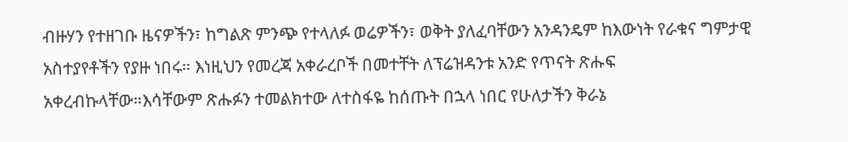ብዙሃን የተዘገቡ ዜናዎችን፣ ከግልጽ ምንጭ የተላለፉ ወሬዎችን፣ ወቅት ያለፈባቸውን አንዳንዴም ከእውነት የራቁና ግምታዊ አስተያየቶችን የያዙ ነበሩ። እነዚህን የመረጃ አቀራረቦች በመተቸት ለፕሬዝዳንቱ አንድ የጥናት ጽሑፍ አቀረብኩላቸው።እሳቸውም ጽሑፉን ተመልክተው ለተስፋዬ ከሰጡት በኋላ ነበር የሁለታችን ቅራኔ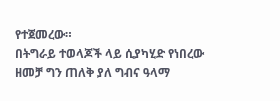የተጀመረው።
በትግራይ ተወላጆች ላይ ሲያካሂድ የነበረው ዘመቻ ግን ጠለቅ ያለ ግብና ዓላማ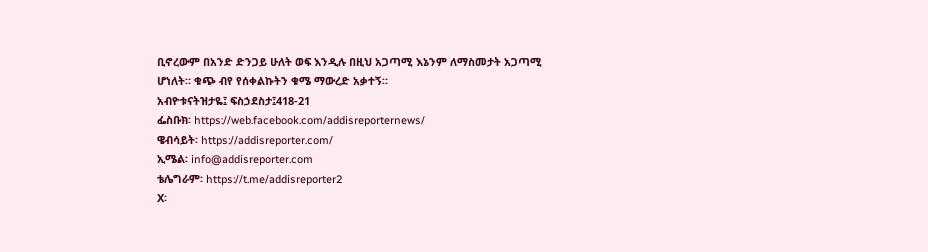ቢኖረውም በአንድ ድንጋይ ሁለት ወፍ እንዲሉ በዚህ አጋጣሚ እኔንም ለማስመታት አጋጣሚ ሆነለት። ቁጭ ብየ የሰቀልኩትን ቁሜ ማውረድ አቃተኝ።
አብዮቱናትዝታዬ፤ ፍስኃደስታ፤418-21
ፌስቡክ፡ https://web.facebook.com/addisreporternews/
ዌብሳይት፡ https://addisreporter.com/
ኢሜል፡ info@addisreporter.com
ቴሌግራም፡ https://t.me/addisreporter2
X፡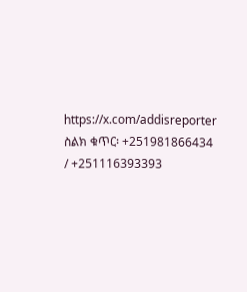https://x.com/addisreporter
ስልክ ቁጥር፡ +251981866434 / +251116393393